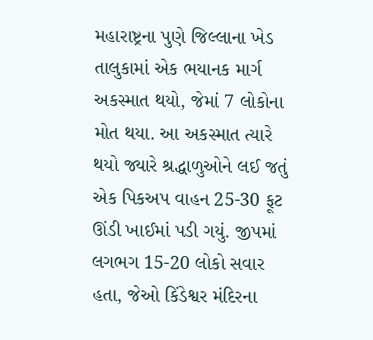મહારાષ્ટ્રના પુણે જિલ્લાના ખેડ તાલુકામાં એક ભયાનક માર્ગ અકસ્માત થયો, જેમાં 7 લોકોના મોત થયા. આ અકસ્માત ત્યારે થયો જ્યારે શ્રદ્ધાળુઓને લઈ જતું એક પિકઅપ વાહન 25-30 ફૂટ ઊંડી ખાઈમાં પડી ગયું. જીપમાં લગભગ 15-20 લોકો સવાર હતા, જેઓ કિંડેશ્વર મંદિરના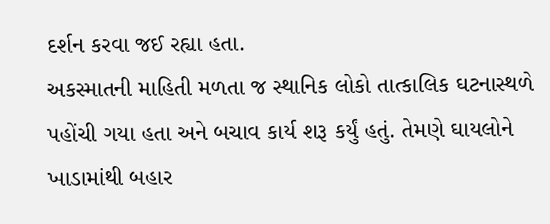દર્શન કરવા જઈ રહ્યા હતા.
અકસ્માતની માહિતી મળતા જ સ્થાનિક લોકો તાત્કાલિક ઘટનાસ્થળે પહોંચી ગયા હતા અને બચાવ કાર્ય શરૂ કર્યું હતું. તેમણે ઘાયલોને ખાડામાંથી બહાર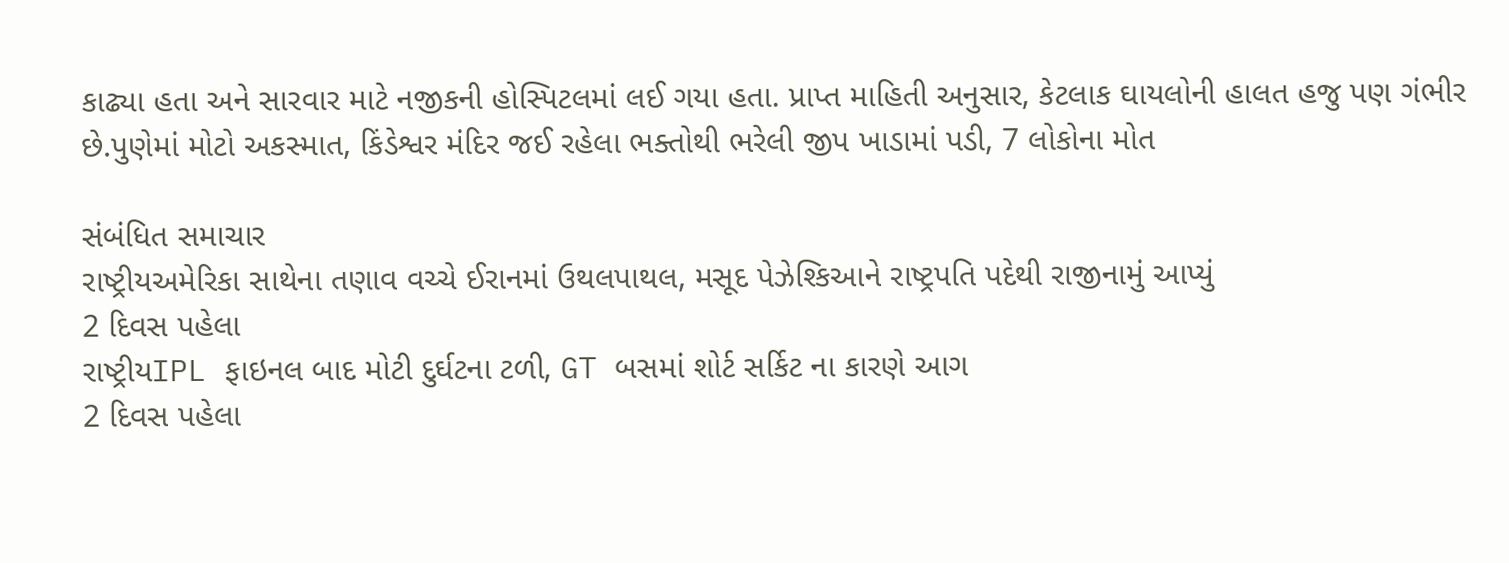કાઢ્યા હતા અને સારવાર માટે નજીકની હોસ્પિટલમાં લઈ ગયા હતા. પ્રાપ્ત માહિતી અનુસાર, કેટલાક ઘાયલોની હાલત હજુ પણ ગંભીર છે.પુણેમાં મોટો અકસ્માત, કિંડેશ્વર મંદિર જઈ રહેલા ભક્તોથી ભરેલી જીપ ખાડામાં પડી, 7 લોકોના મોત

સંબંધિત સમાચાર
રાષ્ટ્રીયઅમેરિકા સાથેના તણાવ વચ્ચે ઈરાનમાં ઉથલપાથલ, મસૂદ પેઝેશ્કિઆને રાષ્ટ્રપતિ પદેથી રાજીનામું આપ્યું
2 દિવસ પહેલા
રાષ્ટ્રીયIPL ફાઇનલ બાદ મોટી દુર્ઘટના ટળી, GT બસમાં શોર્ટ સર્કિટ ના કારણે આગ
2 દિવસ પહેલા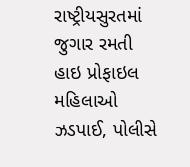રાષ્ટ્રીયસુરતમાં જુગાર રમતી હાઇ પ્રોફાઇલ મહિલાઓ ઝડપાઈ, પોલીસે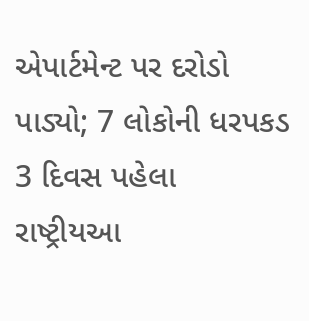એપાર્ટમેન્ટ પર દરોડો પાડ્યો; 7 લોકોની ધરપકડ
3 દિવસ પહેલા
રાષ્ટ્રીયઆ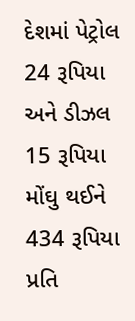દેશમાં પેટ્રોલ 24 રૂપિયા અને ડીઝલ 15 રૂપિયા મોંઘુ થઈને 434 રૂપિયા પ્રતિ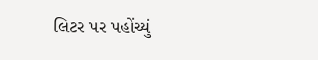લિટર પર પહોંચ્યું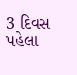3 દિવસ પહેલા